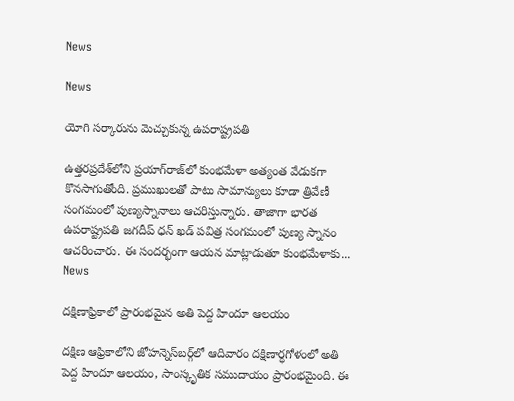News

News

యోగి సర్కారును మెచ్చుకున్న ఉపరాష్ట్రపతి

ఉత్తరప్రదేశ్‌లోని ప్రయాగ్‌రాజ్‌లో కుంభమేళా అత్యంత వేడుకగా కొనసాగుతోంది. ప్రముఖులతో పాటు సామాన్యులు కూడా త్రివేణీ సంగమంలో పుణ్యస్నానాలు ఆచరిస్తున్నారు. తాజాగా భారత ఉపరాష్ట్రపతి జగదీప్‌ ధన్ ఖడ్ పవిత్ర సంగమంలో పుణ్య స్నానం ఆచరించారు. ఈ సందర్భంగా ఆయన మాట్లాడుతూ కుంభమేళాకు...
News

దక్షిణాఫ్రికాలో ప్రారంభమైన అతి పెద్ద హిందూ ఆలయం

దక్షిణ ఆఫ్రికాలోని జోహన్నెస్‌బర్గ్‌లో ఆదివారం దక్షిణార్ధగోళంలో అతి పెద్ద హిందూ ఆలయం, సాంస్కృతిక సముదాయం ప్రారంభమైంది. ఈ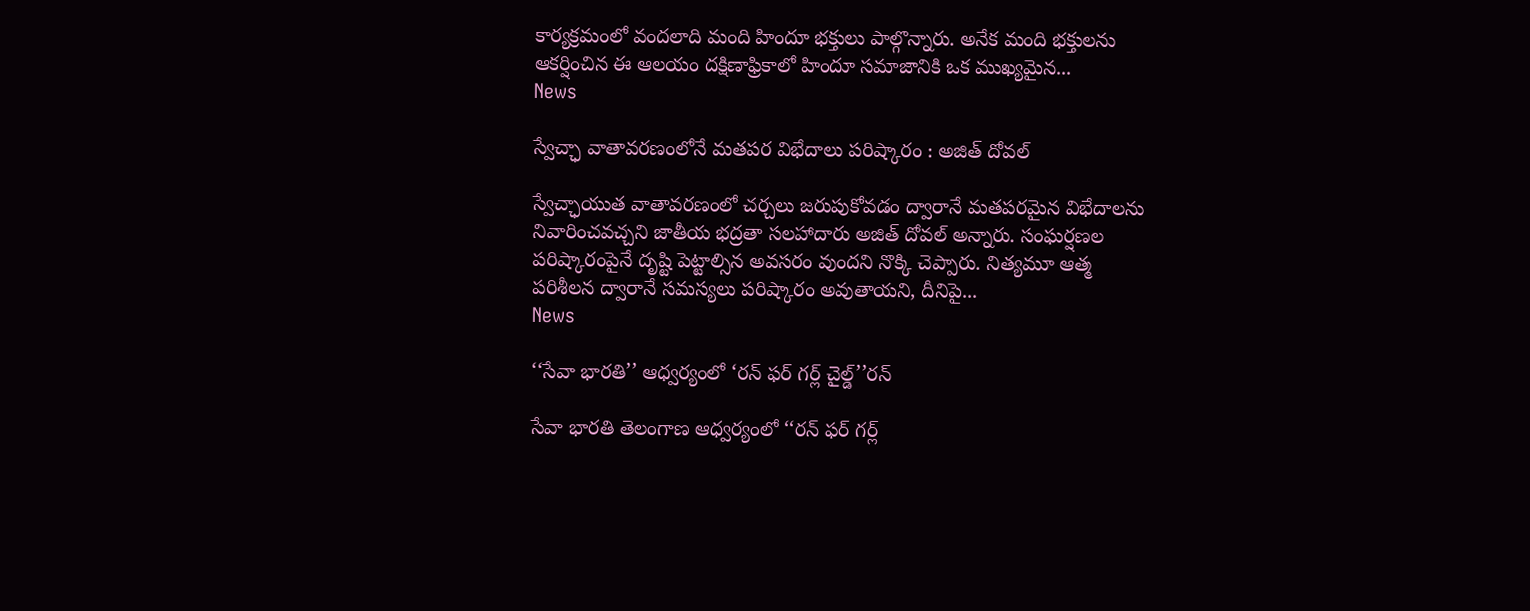కార్యక్రమంలో వందలాది మంది హిందూ భక్తులు పాల్గొన్నారు. అనేక మంది భక్తులను ఆకర్షించిన ఈ ఆలయం దక్షిణాఫ్రికాలో హిందూ సమాజానికి ఒక ముఖ్యమైన...
News

స్వేచ్ఛా వాతావరణంలోనే మతపర విభేదాలు పరిష్కారం : అజిత్ దోవల్

స్వేచ్ఛాయుత వాతావరణంలో చర్చలు జరుపుకోవడం ద్వారానే మతపరమైన విభేదాలను నివారించవచ్చని జాతీయ భద్రతా సలహాదారు అజిత్ దోవల్ అన్నారు. సంఘర్షణల పరిష్కారంపైనే దృష్టి పెట్టాల్సిన అవసరం వుందని నొక్కి చెప్పారు. నిత్యమూ ఆత్మ పరిశీలన ద్వారానే సమస్యలు పరిష్కారం అవుతాయని, దీనిపై...
News

‘‘సేవా భారతి’’ ఆధ్వర్యంలో ‘రన్ ఫర్ గర్ల్ చైల్డ్’’రన్

సేవా భారతి తెలంగాణ ఆధ్వర్యంలో ‘‘రన్ ఫర్ గర్ల్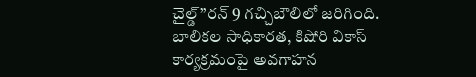చైల్డ్’’రన్ 9 గచ్చిబౌలిలో జరిగింది. బాలికల సాధికారత, కిషోరి వికాస్ కార్యక్రమంపై అవగాహన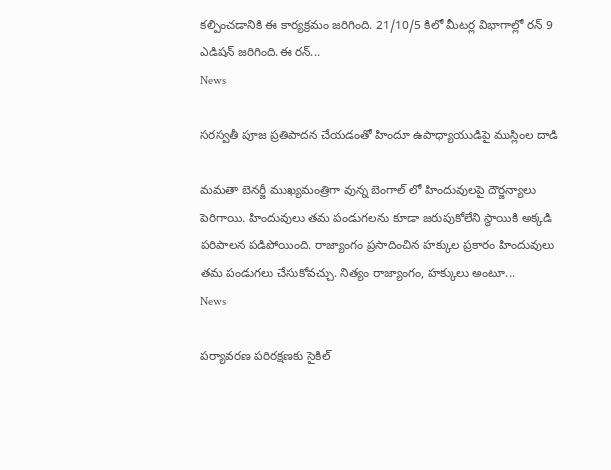కల్పించడానికి ఈ కార్యక్రమం జరిగింది. 21/10/5 కిలో మీటర్ల విభాగాల్లో రన్ 9 ఎడిషన్ జరిగింది.ఈ రన్...
News

సరస్వతీ పూజ ప్రతిపాదన చేయడంతో హిందూ ఉపాధ్యాయుడిపై ముస్లింల దాడి

మమతా బెనర్జీ ముఖ్యమంత్రిగా వున్న బెంగాల్ లో హిందువులపై దౌర్జన్యాలు పెరిగాయి. హిందువులు తమ పండుగలను కూడా జరుపుకోలేని స్థాయికి అక్కడి పరిపాలన పడిపోయింది. రాజ్యాంగం ప్రసాదించిన హక్కుల ప్రకారం హిందువులు తమ పండుగలు చేసుకోవచ్చు. నిత్యం రాజ్యాంగం, హక్కులు అంటూ...
News

పర్యావరణ పరిరక్షణకు సైకిల్‌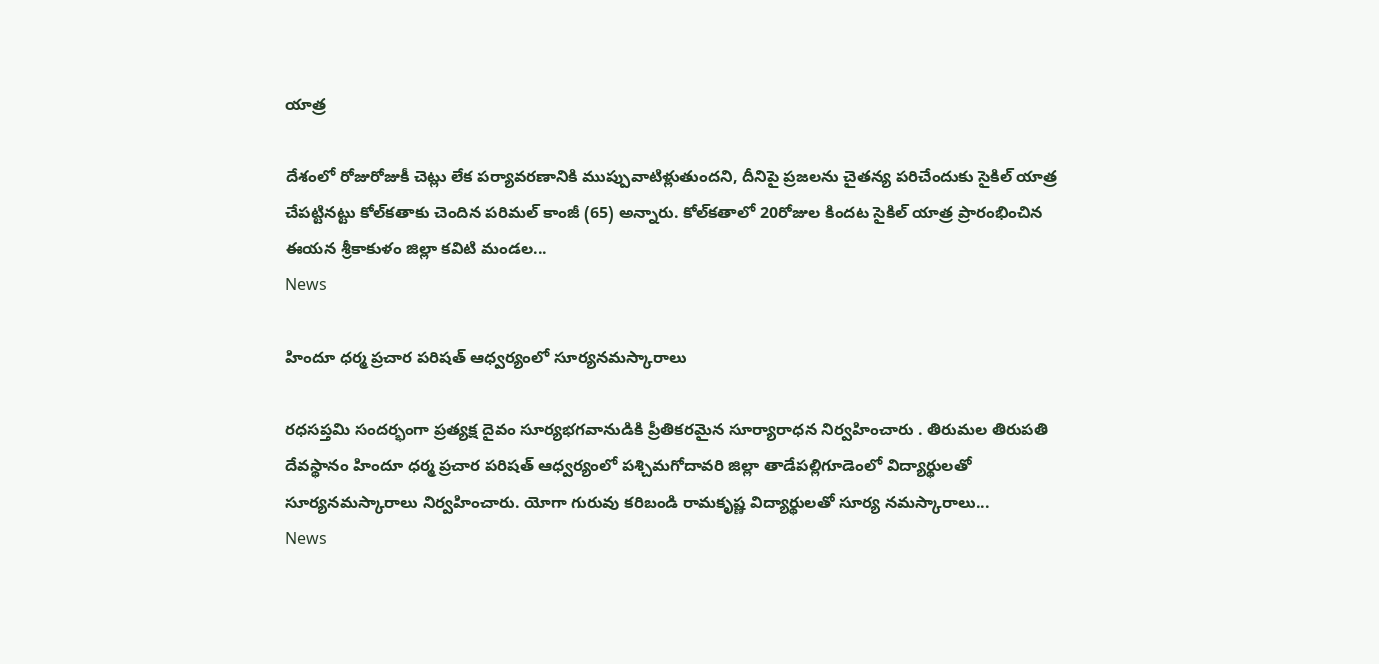యాత్ర

దేశంలో రోజురోజుకీ చెట్లు లేక పర్యావరణానికి ముప్పువాటిళ్లుతుందని, దీనిపై ప్రజలను చైతన్య పరిచేందుకు సైకిల్‌ యాత్ర చేపట్టినట్టు కోల్‌కతాకు చెందిన పరిమల్‌ కాంజీ (65) అన్నారు. కోల్‌కతాలో 20రోజుల కిందట సైకిల్‌ యాత్ర ప్రారంభించిన ఈయన శ్రీకాకుళం జిల్లా కవిటి మండల...
News

హిందూ ధర్మ ప్రచార పరిషత్ ఆధ్వర్యంలో సూర్యనమస్కారాలు

రధసప్తమి సందర్భంగా ప్రత్యక్ష దైవం సూర్యభగవానుడికి ప్రీతికరమైన సూర్యారాధన నిర్వహించారు . తిరుమల తిరుపతి దేవస్థానం హిందూ ధర్మ ప్రచార పరిషత్ ఆధ్వర్యంలో పశ్చిమగోదావరి జిల్లా తాడేపల్లిగూడెంలో విద్యార్థులతో సూర్యనమస్కారాలు నిర్వహించారు. యోగా గురువు కరిబండి రామకృష్ణ విద్యార్థులతో సూర్య నమస్కారాలు...
News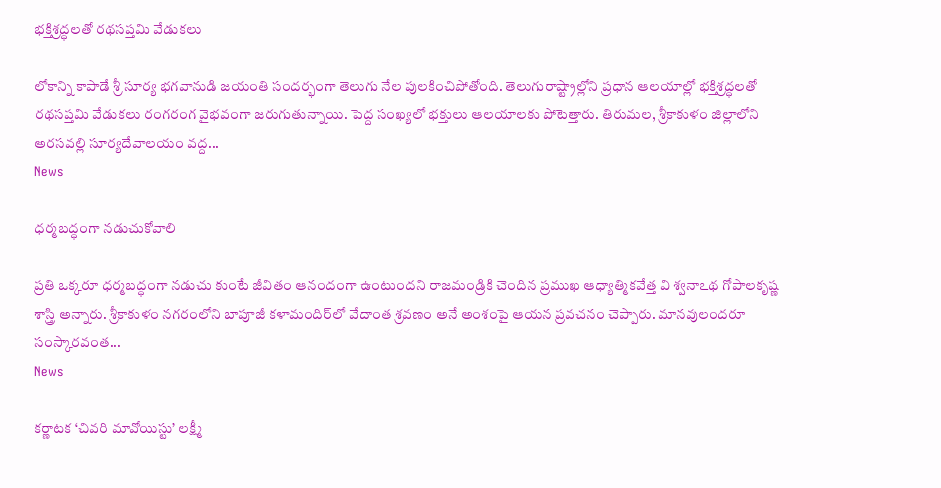భక్తిశ్రద్ధలతో రథసప్తమి వేడుకలు

లోకాన్ని కాపాడే శ్రీ సూర్య భగవానుడి జయంతి సందర్భంగా తెలుగు నేల పులకించిపోతోంది. తెలుగురాష్ట్రాల్లోని ప్రధాన ఆలయాల్లో భక్తిశ్రద్ధలతో రథసప్తమి వేడుకలు రంగరంగ వైభవంగా జరుగుతున్నాయి. పెద్ద సంఖ్యలో భక్తులు ఆలయాలకు పోటెత్తారు. తిరుమల, శ్రీకాకుళం జిల్లాలోని అరసవల్లి సూర్యదేవాలయం వద్ద...
News

ధర్మబద్ధంగా నడుచుకోవాలి

ప్రతి ఒక్కరూ ధర్మబద్ధంగా నడుచు కుంటే జీవితం ఆనందంగా ఉంటుందని రాజమండ్రికి చెందిన ప్రముఖ ఆధ్యాత్మికవేత్త వి శ్వనాఽథ గోపాలకృష్ణ శాస్త్రి అన్నారు. శ్రీకాకుళం నగరంలోని బాపూజీ కళామందిర్‌లో వేదాంత శ్రవణం అనే అంశంపై ఆయన ప్రవచనం చెప్పారు. మానవులందరూ సంస్కారవంత...
News

కర్ణాటక ‘చివరి మావోయిస్టు’ లక్ష్మీ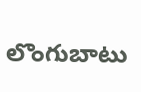లొంగుబాటు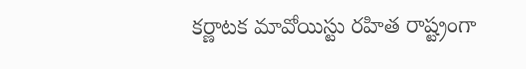కర్ణాటక మావోయిస్టు రహిత రాష్ట్రంగా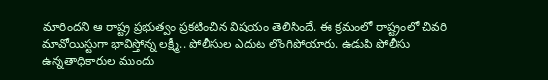మారిందని ఆ రాష్ట్ర ప్రభుత్వం ప్రకటించిన విషయం తెలిసిందే. ఈ క్రమంలో రాష్ట్రంలో చివరి మావోయిస్టుగా భావిస్తోన్న లక్ష్మీ.. పోలీసుల ఎదుట లొంగిపోయారు. ఉడుపి పోలీసు ఉన్నతాధికారుల ముందు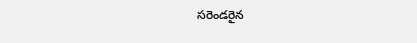సరెండరైన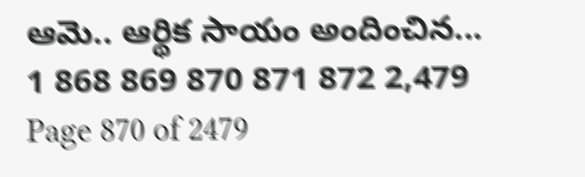ఆమె.. ఆర్థిక సాయం అందించిన...
1 868 869 870 871 872 2,479
Page 870 of 2479